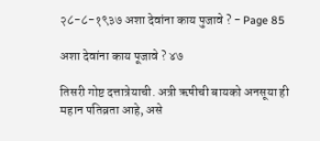२८-८-१९३७ अशा देवांना काय पुजावे ? - Page 85

अशा देवांना काय पूजावे ? ४७

तिसरी गोष्ट दत्तात्रेयाची. अत्री ऋषीची बायको अनसूया ही महान पतिव्रता आहे, असे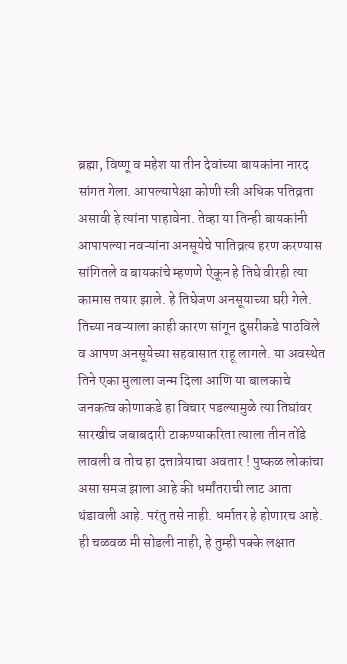ब्रह्मा, विष्णू व महेश या तीन देवांच्या बायकांना नारद सांगत गेला. आपल्यापेक्षा कोणी स्त्री अधिक पतिव्रता असावी हे त्यांना पाहावेना. तेव्हा या तिन्ही बायकांनी आपापल्या नवऱ्यांना अनसूयेचे पातिव्रत्य हरण करण्यास सांगितले व बायकांचे म्हणणे ऐकून हे तिघे वीरही त्या कामास तयार झाले. हे तिघेजण अनसूयाच्या घरी गेले. तिच्या नवऱ्याला काही कारण सांगून दुसरीकडे पाठविले व आपण अनसूयेच्या सहवासात राहू लागले. या अवस्थेत तिने एका मुलाला जन्म दिला आणि या बालकाचे जनकत्व कोणाकडे हा विचार पडल्यामुळे त्या तिघांवर सारखीच जबाबदारी टाकण्याकरिता त्याला तीन तोंडे लावली व तोच हा दत्तात्रेयाचा अवतार ! पुष्कळ लोकांचा असा समज झाला आहे की धर्मांतराची लाट आता थंडावली आहे. परंतु तसे नाही. धर्मातर हे होणारच आहे. ही चळवळ मी सोडली नाही, हे तुम्ही पक्के लक्षात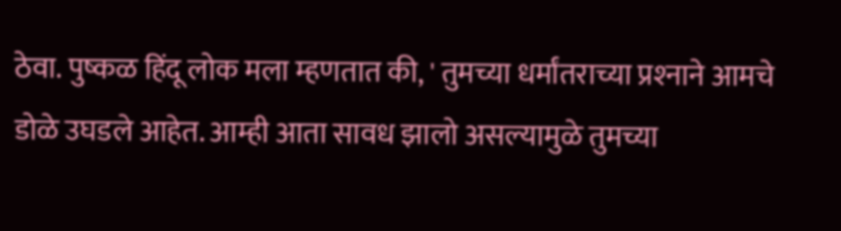ठेवा. पुष्कळ हिंदू लोक मला म्हणतात की, ' तुमच्या धर्मांतराच्या प्रश्‍नाने आमचे डोळे उघडले आहेत. आम्ही आता सावध झालो असल्यामुळे तुमच्या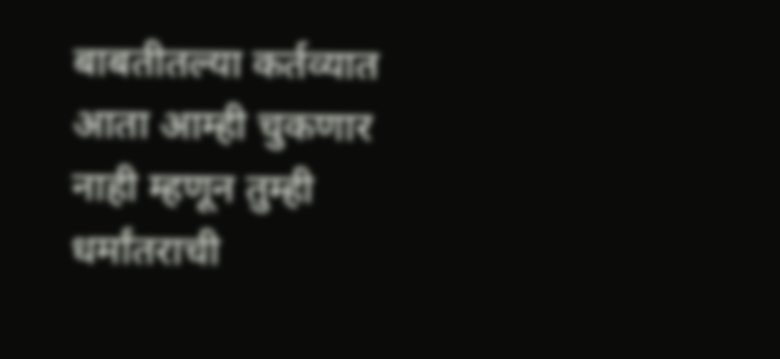बाबतीतल्या कर्तव्यात आता आम्ही चुकणार नाही म्हणून तुम्ही धर्मांतराची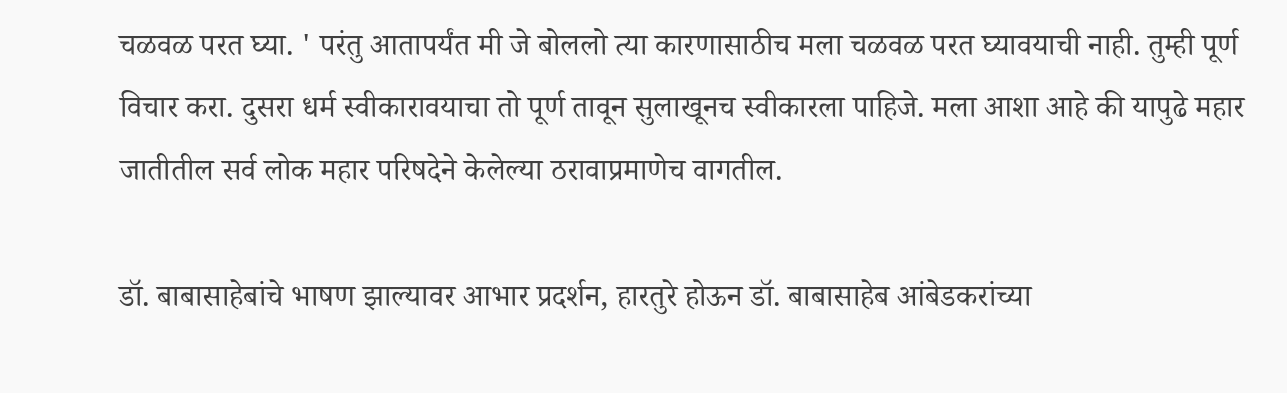चळवळ परत घ्या. ' परंतु आतापर्यंत मी जे बोललो त्या कारणासाठीच मला चळवळ परत घ्यावयाची नाही. तुम्ही पूर्ण विचार करा. दुसरा धर्म स्वीकारावयाचा तो पूर्ण तावून सुलाखूनच स्वीकारला पाहिजे. मला आशा आहे की यापुढे महार जातीतील सर्व लोक महार परिषदेने केलेल्या ठरावाप्रमाणेच वागतील.

डॉ. बाबासाहेबांचे भाषण झाल्यावर आभार प्रदर्शन, हारतुरे होऊन डॉ. बाबासाहेब आंबेडकरांच्या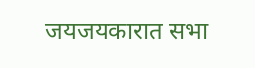जयजयकारात सभा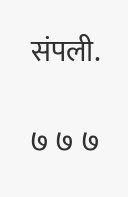संपली.

७ ७ ७